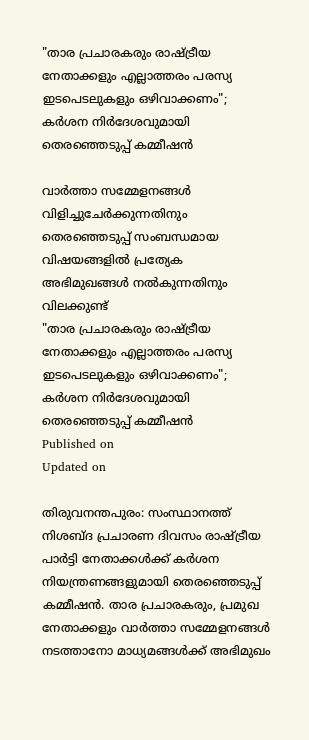"താര പ്രചാരകരും രാഷ്ട്രീയ നേതാക്കളും എല്ലാത്തരം പരസ്യ ഇടപെടലുകളും ഒഴിവാക്കണം"; കർശന നിർദേശവുമായി തെരഞ്ഞെടുപ്പ് കമ്മീഷൻ

വാർത്താ സമ്മേളനങ്ങൾ വിളിച്ചുചേർക്കുന്നതിനും തെരഞ്ഞെടുപ്പ് സംബന്ധമായ വിഷയങ്ങളിൽ പ്രത്യേക അഭിമുഖങ്ങൾ നൽകുന്നതിനും വിലക്കുണ്ട്
"താര പ്രചാരകരും രാഷ്ട്രീയ നേതാക്കളും എല്ലാത്തരം പരസ്യ ഇടപെടലുകളും ഒഴിവാക്കണം"; കർശന നിർദേശവുമായി തെരഞ്ഞെടുപ്പ് കമ്മീഷൻ
Published on
Updated on

തിരുവനന്തപുരം: സംസ്ഥാനത്ത് നിശബ്ദ പ്രചാരണ ദിവസം രാഷ്ട്രീയ പാർട്ടി നേതാക്കൾക്ക് കർശന നിയന്ത്രണങ്ങളുമായി തെരഞ്ഞെടുപ്പ് കമ്മീഷൻ. താര പ്രചാരകരും, പ്രമുഖ നേതാക്കളും വാർത്താ സമ്മേളനങ്ങൾ നടത്താനോ മാധ്യമങ്ങൾക്ക് അഭിമുഖം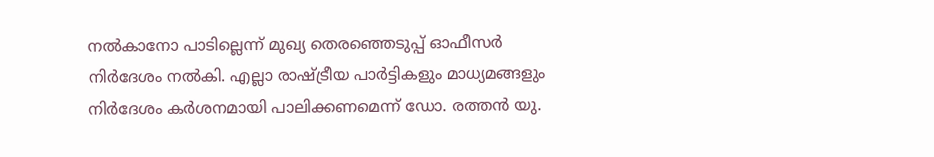നൽകാനോ പാടില്ലെന്ന് മുഖ്യ തെരഞ്ഞെടുപ്പ് ഓഫീസർ നിർദേശം നൽകി. എല്ലാ രാഷ്ട്രീയ പാർട്ടികളും മാധ്യമങ്ങളും നിർദേശം കർശനമായി പാലിക്കണമെന്ന് ഡോ. രത്തൻ യു.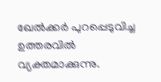ഖേൽക്കർ പുറപ്പെടുവിച്ച ഉത്തരവിൽ വ്യക്തമാക്കുന്നു.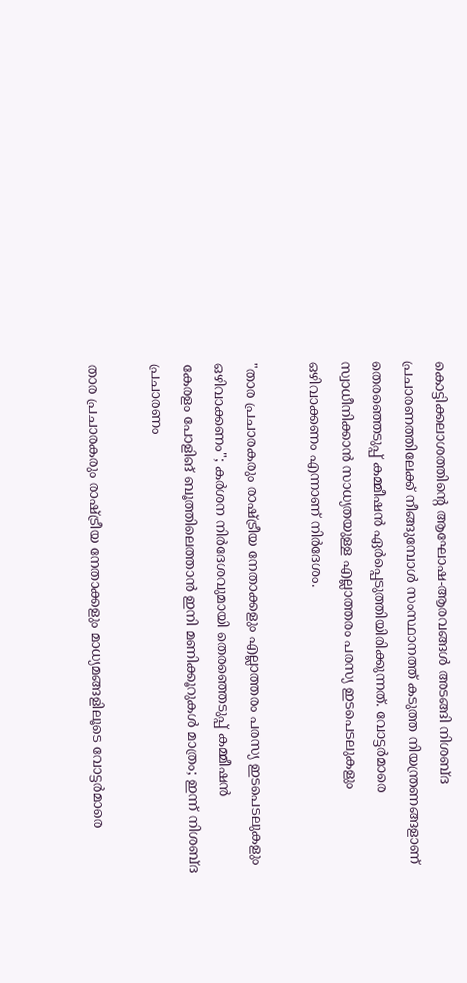കൊട്ടിക്കലാശത്തിന്‍റെ ആഘോഷ-ആരവങ്ങള്‍ അടങ്ങി നിശബ്ദ പ്രചാരണത്തിലേക്ക് നീങ്ങുമ്പോള്‍ സംസ്ഥാനത്ത് കടുത്ത നിയന്ത്രണങ്ങളാണ് തെരഞ്ഞെടുപ്പ് കമ്മീഷൻ ഏർപ്പെടുത്തിയിരിക്കുന്നത്. വോട്ടർമാരെ സ്വാധീനിക്കാൻ സാധ്യതയുള്ള എല്ലാത്തരം പരസ്യ ഇടപെടലുകളും ഒഴിവാക്കണം എന്നാണ് നിർദേശം.

"താര പ്രചാരകരും രാഷ്ട്രീയ നേതാക്കളും എല്ലാത്തരം പരസ്യ ഇടപെടലുകളും ഒഴിവാക്കണം"; കർശന നിർദേശവുമായി തെരഞ്ഞെടുപ്പ് കമ്മീഷൻ
കേരളം പോളിങ് ബൂത്തിലെത്താൻ ഇനി മണിക്കൂറുകൾ മാത്രം; ഇന്ന് നിശബ്ദ പ്രചാരണം

താര പ്രചാരകരും രാഷ്ട്രീയ നേതാക്കളും മാധ്യമങ്ങളിലൂടെ വോട്ടർമാരെ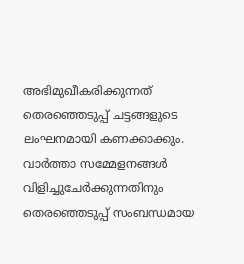അഭിമുഖീകരിക്കുന്നത് തെരഞ്ഞെടുപ്പ് ചട്ടങ്ങളുടെ ലംഘനമായി കണക്കാക്കും. വാർത്താ സമ്മേളനങ്ങൾ വിളിച്ചുചേർക്കുന്നതിനും തെരഞ്ഞെടുപ്പ് സംബന്ധമായ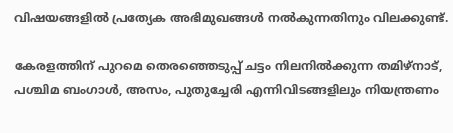വിഷയങ്ങളിൽ പ്രത്യേക അഭിമുഖങ്ങൾ നൽകുന്നതിനും വിലക്കുണ്ട്.

കേരളത്തിന് പുറമെ തെരഞ്ഞെടുപ്പ് ചട്ടം നിലനില്‍ക്കുന്ന തമിഴ്നാട്, പശ്ചിമ ബംഗാൾ, അസം, പുതുച്ചേരി എന്നിവിടങ്ങളിലും നിയന്ത്രണം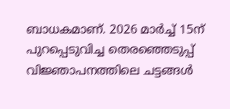ബാധകമാണ്. 2026 മാർച്ച് 15ന് പുറപ്പെടുവിച്ച തെരഞ്ഞെടുപ്പ് വിജ്ഞാപനത്തിലെ ചട്ടങ്ങൾ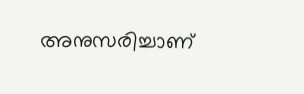അനുസരിച്ചാണ്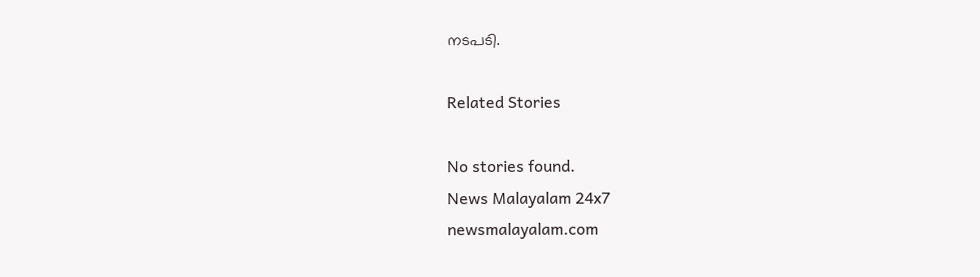നടപടി.

Related Stories

No stories found.
News Malayalam 24x7
newsmalayalam.com